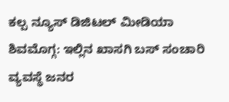ಕಲ್ಪ ನ್ಯೂಸ್ ಡಿಜಿಟಲ್ ಮೀಡಿಯಾ
ಶಿವಮೊಗ್ಗ: ಇಲ್ಲಿನ ಖಾಸಗಿ ಬಸ್ ಸಂಚಾರಿ ವ್ಯವಸ್ಥೆ ಜನರ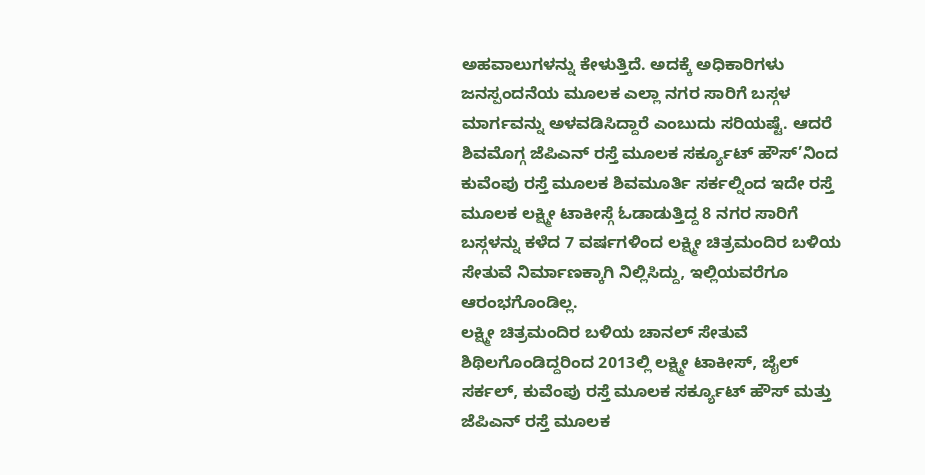ಅಹವಾಲುಗಳನ್ನು ಕೇಳುತ್ತಿದೆ. ಅದಕ್ಕೆ ಅಧಿಕಾರಿಗಳು ಜನಸ್ಪಂದನೆಯ ಮೂಲಕ ಎಲ್ಲಾ ನಗರ ಸಾರಿಗೆ ಬಸ್ಗಳ ಮಾರ್ಗವನ್ನು ಅಳವಡಿಸಿದ್ದಾರೆ ಎಂಬುದು ಸರಿಯಷ್ಟೆ. ಆದರೆ ಶಿವಮೊಗ್ಗ ಜೆಪಿಎನ್ ರಸ್ತೆ ಮೂಲಕ ಸರ್ಕ್ಯೂಟ್ ಹೌಸ್’ನಿಂದ ಕುವೆಂಪು ರಸ್ತೆ ಮೂಲಕ ಶಿವಮೂರ್ತಿ ಸರ್ಕಲ್ನಿಂದ ಇದೇ ರಸ್ತೆ ಮೂಲಕ ಲಕ್ಷ್ಮೀ ಟಾಕೀಸ್ಗೆ ಓಡಾಡುತ್ತಿದ್ದ 8 ನಗರ ಸಾರಿಗೆ ಬಸ್ಗಳನ್ನು ಕಳೆದ 7 ವರ್ಷಗಳಿಂದ ಲಕ್ಷ್ಮೀ ಚಿತ್ರಮಂದಿರ ಬಳಿಯ ಸೇತುವೆ ನಿರ್ಮಾಣಕ್ಕಾಗಿ ನಿಲ್ಲಿಸಿದ್ದು, ಇಲ್ಲಿಯವರೆಗೂ ಆರಂಭಗೊಂಡಿಲ್ಲ.
ಲಕ್ಷ್ಮೀ ಚಿತ್ರಮಂದಿರ ಬಳಿಯ ಚಾನಲ್ ಸೇತುವೆ ಶಿಥಿಲಗೊಂಡಿದ್ದರಿಂದ 2013ಲ್ಲಿ ಲಕ್ಷ್ಮೀ ಟಾಕೀಸ್, ಜೈಲ್ ಸರ್ಕಲ್, ಕುವೆಂಪು ರಸ್ತೆ ಮೂಲಕ ಸರ್ಕ್ಯೂಟ್ ಹೌಸ್ ಮತ್ತು ಜೆಪಿಎನ್ ರಸ್ತೆ ಮೂಲಕ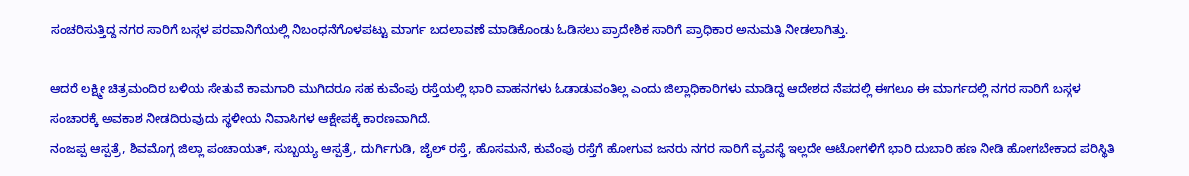ಸಂಚರಿಸುತ್ತಿದ್ದ ನಗರ ಸಾರಿಗೆ ಬಸ್ಗಳ ಪರವಾನಿಗೆಯಲ್ಲಿ ನಿಬಂಧನೆಗೊಳಪಟ್ಟು ಮಾರ್ಗ ಬದಲಾವಣೆ ಮಾಡಿಕೊಂಡು ಓಡಿಸಲು ಪ್ರಾದೇಶಿಕ ಸಾರಿಗೆ ಪ್ರಾಧಿಕಾರ ಅನುಮತಿ ನೀಡಲಾಗಿತ್ತು.

ಆದರೆ ಲಕ್ಷ್ಮೀ ಚಿತ್ರಮಂದಿರ ಬಳಿಯ ಸೇತುವೆ ಕಾಮಗಾರಿ ಮುಗಿದರೂ ಸಹ ಕುವೆಂಪು ರಸ್ತೆಯಲ್ಲಿ ಭಾರಿ ವಾಹನಗಳು ಓಡಾಡುವಂತಿಲ್ಲ ಎಂದು ಜಿಲ್ಲಾಧಿಕಾರಿಗಳು ಮಾಡಿದ್ದ ಆದೇಶದ ನೆಪದಲ್ಲಿ ಈಗಲೂ ಈ ಮಾರ್ಗದಲ್ಲಿ ನಗರ ಸಾರಿಗೆ ಬಸ್ಗಳ ಸಂಚಾರಕ್ಕೆ ಅವಕಾಶ ನೀಡದಿರುವುದು ಸ್ಥಳೀಯ ನಿವಾಸಿಗಳ ಆಕ್ಷೇಪಕ್ಕೆ ಕಾರಣವಾಗಿದೆ.
ನಂಜಪ್ಪ ಆಸ್ಪತ್ರೆ, ಶಿವಮೊಗ್ಗ ಜಿಲ್ಲಾ ಪಂಚಾಯತ್, ಸುಬ್ಬಯ್ಯ ಆಸ್ಪತ್ರೆ, ದುರ್ಗಿಗುಡಿ, ಜೈಲ್ ರಸ್ತೆ, ಹೊಸಮನೆ, ಕುವೆಂಪು ರಸ್ತೆಗೆ ಹೋಗುವ ಜನರು ನಗರ ಸಾರಿಗೆ ವ್ಯವಸ್ಥೆ ಇಲ್ಲದೇ ಆಟೋಗಳಿಗೆ ಭಾರಿ ದುಬಾರಿ ಹಣ ನೀಡಿ ಹೋಗಬೇಕಾದ ಪರಿಸ್ಥಿತಿ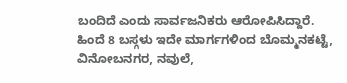ಬಂದಿದೆ ಎಂದು ಸಾರ್ವಜನಿಕರು ಆರೋಪಿಸಿದ್ದಾರೆ.
ಹಿಂದೆ 8 ಬಸ್ಗಳು ಇದೇ ಮಾರ್ಗಗಳಿಂದ ಬೊಮ್ಮನಕಟ್ಟೆ, ವಿನೋಬನಗರ, ನವುಲೆ,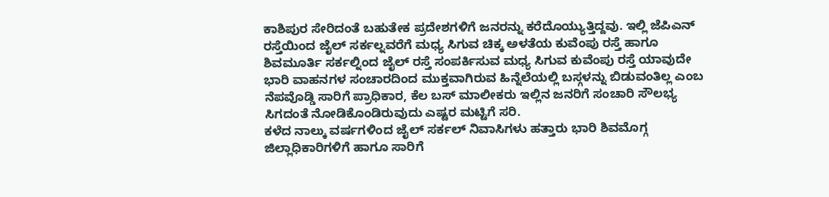ಕಾಶಿಪುರ ಸೇರಿದಂತೆ ಬಹುತೇಕ ಪ್ರದೇಶಗಳಿಗೆ ಜನರನ್ನು ಕರೆದೊಯ್ಯುತ್ತಿದ್ದವು. ಇಲ್ಲಿ ಜೆಪಿಎನ್ ರಸ್ತೆಯಿಂದ ಜೈಲ್ ಸರ್ಕಲ್ನವರೆಗೆ ಮಧ್ಯ ಸಿಗುವ ಚಿಕ್ಕ ಅಳತೆಯ ಕುವೆಂಪು ರಸ್ತೆ ಹಾಗೂ ಶಿವಮೂರ್ತಿ ಸರ್ಕಲ್ನಿಂದ ಜೈಲ್ ರಸ್ತೆ ಸಂಪರ್ಕಿಸುವ ಮಧ್ಯ ಸಿಗುವ ಕುವೆಂಪು ರಸ್ತೆ ಯಾವುದೇ ಭಾರಿ ವಾಹನಗಳ ಸಂಚಾರದಿಂದ ಮುಕ್ತವಾಗಿರುವ ಹಿನ್ನೆಲೆಯಲ್ಲಿ ಬಸ್ಗಳನ್ನು ಬಿಡುವಂತಿಲ್ಲ ಎಂಬ ನೆಪವೊಡ್ಡಿ ಸಾರಿಗೆ ಪ್ರಾಧಿಕಾರ, ಕೆಲ ಬಸ್ ಮಾಲೀಕರು ಇಲ್ಲಿನ ಜನರಿಗೆ ಸಂಚಾರಿ ಸೌಲಭ್ಯ ಸಿಗದಂತೆ ನೋಡಿಕೊಂಡಿರುವುದು ಎಷ್ಟರ ಮಟ್ಟಿಗೆ ಸರಿ.
ಕಳೆದ ನಾಲ್ಕು ವರ್ಷಗಳಿಂದ ಜೈಲ್ ಸರ್ಕಲ್ ನಿವಾಸಿಗಳು ಹತ್ತಾರು ಭಾರಿ ಶಿವಮೊಗ್ಗ ಜಿಲ್ಲಾಧಿಕಾರಿಗಳಿಗೆ ಹಾಗೂ ಸಾರಿಗೆ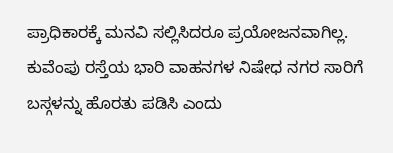ಪ್ರಾಧಿಕಾರಕ್ಕೆ ಮನವಿ ಸಲ್ಲಿಸಿದರೂ ಪ್ರಯೋಜನವಾಗಿಲ್ಲ. ಕುವೆಂಪು ರಸ್ತೆಯ ಭಾರಿ ವಾಹನಗಳ ನಿಷೇಧ ನಗರ ಸಾರಿಗೆ ಬಸ್ಗಳನ್ನು ಹೊರತು ಪಡಿಸಿ ಎಂದು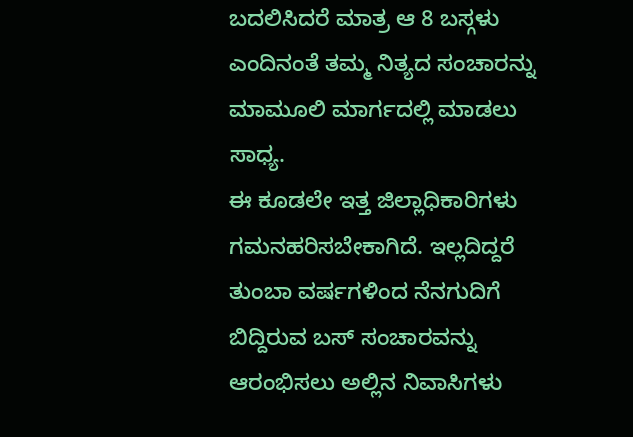ಬದಲಿಸಿದರೆ ಮಾತ್ರ ಆ 8 ಬಸ್ಗಳು ಎಂದಿನಂತೆ ತಮ್ಮ ನಿತ್ಯದ ಸಂಚಾರನ್ನು ಮಾಮೂಲಿ ಮಾರ್ಗದಲ್ಲಿ ಮಾಡಲು ಸಾಧ್ಯ.
ಈ ಕೂಡಲೇ ಇತ್ತ ಜಿಲ್ಲಾಧಿಕಾರಿಗಳು ಗಮನಹರಿಸಬೇಕಾಗಿದೆ. ಇಲ್ಲದಿದ್ದರೆ ತುಂಬಾ ವರ್ಷಗಳಿಂದ ನೆನಗುದಿಗೆ ಬಿದ್ದಿರುವ ಬಸ್ ಸಂಚಾರವನ್ನು ಆರಂಭಿಸಲು ಅಲ್ಲಿನ ನಿವಾಸಿಗಳು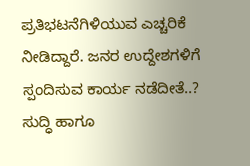ಪ್ರತಿಭಟನೆಗಿಳಿಯುವ ಎಚ್ಚರಿಕೆ ನೀಡಿದ್ದಾರೆ. ಜನರ ಉದ್ದೇಶಗಳಿಗೆ ಸ್ಪಂದಿಸುವ ಕಾರ್ಯ ನಡೆದೀತೆ..?
ಸುದ್ಧಿ ಹಾಗೂ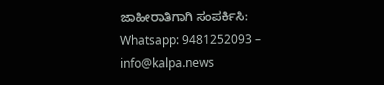ಜಾಹೀರಾತಿಗಾಗಿ ಸಂಪರ್ಕಿಸಿ: Whatsapp: 9481252093 – info@kalpa.news